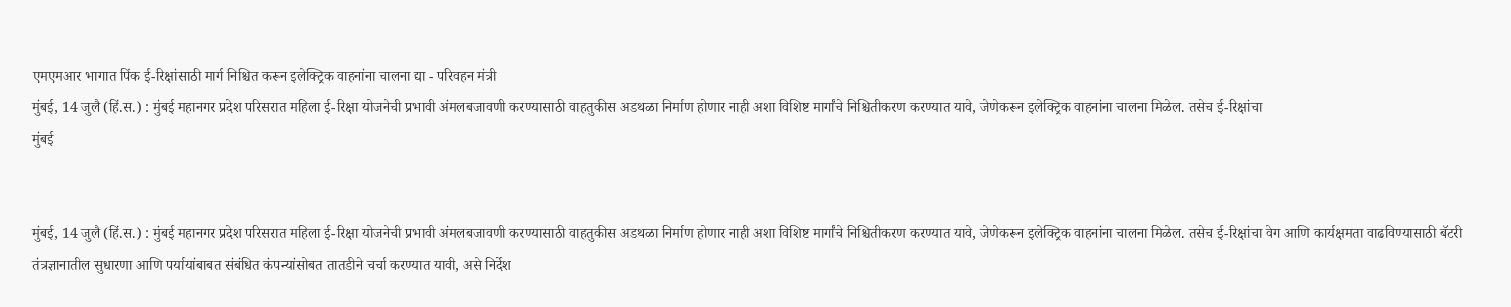एमएमआर भागात पिंक ई-रिक्षांसाठी मार्ग निश्चित करून इलेक्ट्रिक वाहनांना चालना द्या - परिवहन मंत्री
मुंबई, 14 जुलै (हिं.स.) : मुंबई महानगर प्रदेश परिसरात महिला ई-रिक्षा योजनेची प्रभावी अंमलबजावणी करण्यासाठी वाहतुकीस अडथळा निर्माण होणार नाही अशा विशिष्ट मार्गांचे निश्चितीकरण करण्यात यावे, जेणेकरून इलेक्ट्रिक वाहनांना चालना मिळेल. तसेच ई-रिक्षांचा
मुंबई


मुंबई, 14 जुलै (हिं.स.) : मुंबई महानगर प्रदेश परिसरात महिला ई-रिक्षा योजनेची प्रभावी अंमलबजावणी करण्यासाठी वाहतुकीस अडथळा निर्माण होणार नाही अशा विशिष्ट मार्गांचे निश्चितीकरण करण्यात यावे, जेणेकरून इलेक्ट्रिक वाहनांना चालना मिळेल. तसेच ई-रिक्षांचा वेग आणि कार्यक्षमता वाढविण्यासाठी बॅटरी तंत्रज्ञानातील सुधारणा आणि पर्यायांबाबत संबंधित कंपन्यांसोबत तातडीने चर्चा करण्यात यावी, असे निर्देश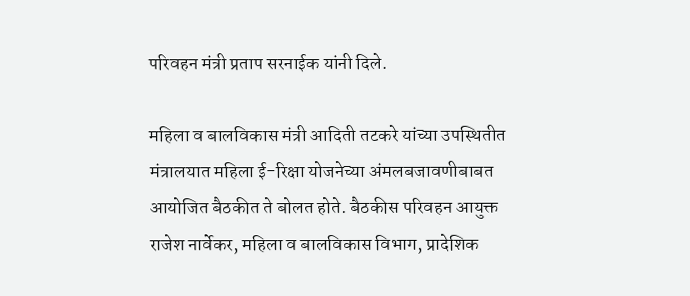परिवहन मंत्री प्रताप सरनाईक यांनी दिले.

महिला व बालविकास मंत्री आदिती तटकरे यांच्या उपस्थितीत मंत्रालयात महिला ई-रिक्षा योजनेच्या अंमलबजावणीबाबत आयोजित बैठकीत ते बोलत होते. बैठकीस परिवहन आयुक्त राजेश नार्वेकर, महिला व बालविकास विभाग, प्रादेशिक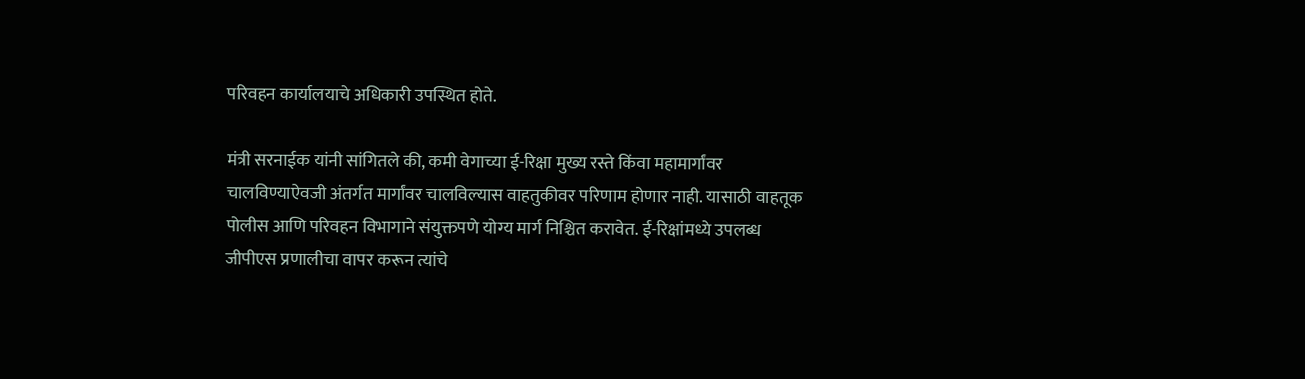परिवहन कार्यालयाचे अधिकारी उपस्थित होते.

मंत्री सरनाईक यांनी सांगितले की, कमी वेगाच्या ई-रिक्षा मुख्य रस्ते किंवा महामार्गांवर चालविण्याऐवजी अंतर्गत मार्गांवर चालविल्यास वाहतुकीवर परिणाम होणार नाही. यासाठी वाहतूक पोलीस आणि परिवहन विभागाने संयुक्तपणे योग्य मार्ग निश्चित करावेत. ई-रिक्षांमध्ये उपलब्ध जीपीएस प्रणालीचा वापर करून त्यांचे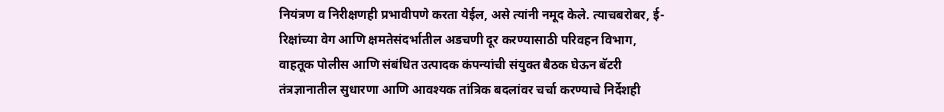नियंत्रण व निरीक्षणही प्रभावीपणे करता येईल, असे त्यांनी नमूद केले. त्याचबरोबर, ई-रिक्षांच्या वेग आणि क्षमतेसंदर्भातील अडचणी दूर करण्यासाठी परिवहन विभाग, वाहतूक पोलीस आणि संबंधित उत्पादक कंपन्यांची संयुक्त बैठक घेऊन बॅटरी तंत्रज्ञानातील सुधारणा आणि आवश्यक तांत्रिक बदलांवर चर्चा करण्याचे निर्देशही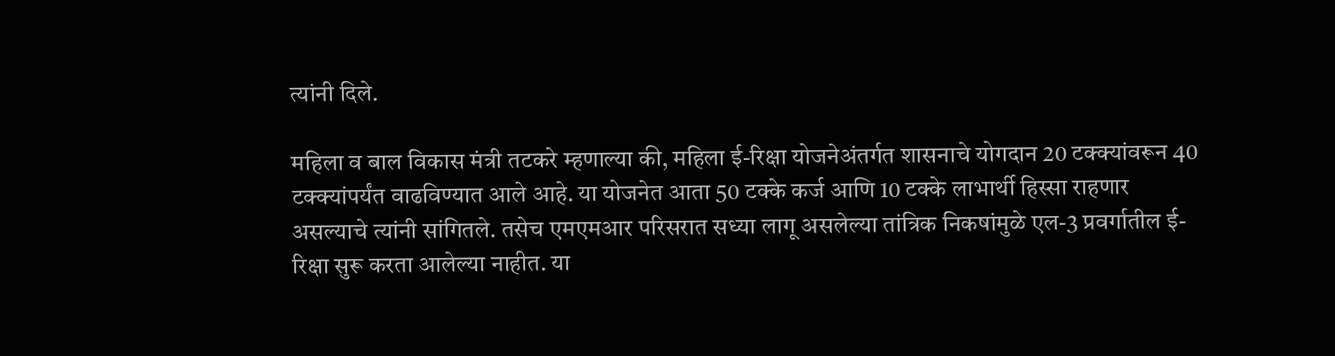त्यांनी दिले.

महिला व बाल विकास मंत्री तटकरे म्हणाल्या की, महिला ई-रिक्षा योजनेअंतर्गत शासनाचे योगदान 20 टक्क्यांवरून 40 टक्क्यांपर्यंत वाढविण्यात आले आहे. या योजनेत आता 50 टक्के कर्ज आणि 10 टक्के लाभार्थी हिस्सा राहणार असल्याचे त्यांनी सांगितले. तसेच एमएमआर परिसरात सध्या लागू असलेल्या तांत्रिक निकषांमुळे एल-3 प्रवर्गातील ई-रिक्षा सुरू करता आलेल्या नाहीत. या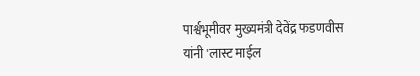पार्श्वभूमीवर मुख्यमंत्री देवेंद्र फडणवीस यांनी 'लास्ट माईल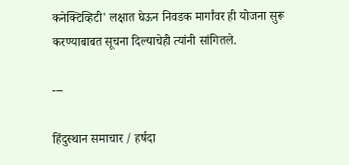कनेक्टिव्हिटी' लक्षात घेऊन निवडक मार्गांवर ही योजना सुरू करण्याबाबत सूचना दिल्याचेही त्यांनी सांगितले.

---

हिंदुस्थान समाचार / हर्षदा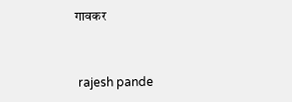गावकर


 rajesh pande